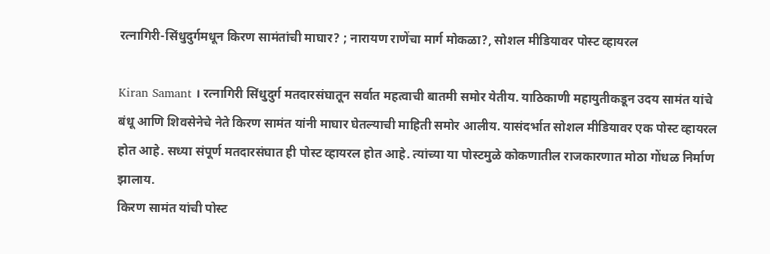रत्नागिरी-सिंधुदुर्गमधून किरण सामंतांची माघार? ; नारायण राणेंचा मार्ग मोकळा?, सोशल मीडियावर पोस्ट व्हायरल

Kiran Samant । रत्नागिरी सिंधुदुर्ग मतदारसंघातून सर्वात महत्वाची बातमी समोर येतीय. याठिकाणी महायुतीकडून उदय सामंत यांचे बंधू आणि शिवसेनेचे नेते किरण सामंत यांनी माघार घेतल्याची माहिती समोर आलीय. यासंदर्भात सोशल मीडियावर एक पोस्ट व्हायरल होत आहे. सध्या संपूर्ण मतदारसंघात ही पोस्ट व्हायरल होत आहे. त्यांच्या या पोस्टमुळे कोकणातील राजकारणात मोठा गोंधळ निर्माण झालाय.
किरण सामंत यांची पोस्ट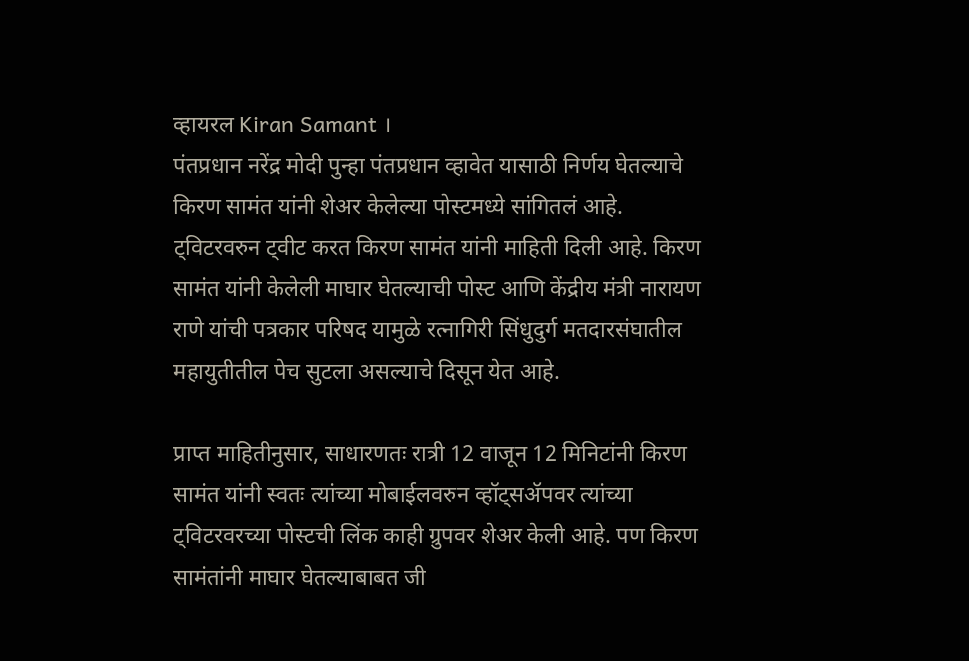व्हायरल Kiran Samant ।
पंतप्रधान नरेंद्र मोदी पुन्हा पंतप्रधान व्हावेत यासाठी निर्णय घेतल्याचे किरण सामंत यांनी शेअर केलेल्या पोस्टमध्ये सांगितलं आहे. ट्विटरवरुन ट्वीट करत किरण सामंत यांनी माहिती दिली आहे. किरण सामंत यांनी केलेली माघार घेतल्याची पोस्ट आणि केंद्रीय मंत्री नारायण राणे यांची पत्रकार परिषद यामुळे रत्नागिरी सिंधुदुर्ग मतदारसंघातील महायुतीतील पेच सुटला असल्याचे दिसून येत आहे.

प्राप्त माहितीनुसार, साधारणतः रात्री 12 वाजून 12 मिनिटांनी किरण सामंत यांनी स्वतः त्यांच्या मोबाईलवरुन व्हॉट्सॲपवर त्यांच्या ट्विटरवरच्या पोस्टची लिंक काही ग्रुपवर शेअर केली आहे. पण किरण सामंतांनी माघार घेतल्याबाबत जी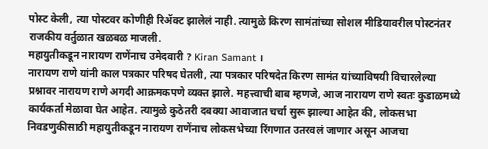पोस्ट केली, त्या पोस्टवर कोणीही रिॲक्ट झालेलं नाही. त्यामुळे किरण सामंतांच्या सोशल मीडियावरील पोस्टनंतर राजकीय वर्तुळात खळबळ माजली.
महायुतीकडून नारायण राणेंनाच उमेदवारी ? Kiran Samant ।
नारायण राणे यांनी काल पत्रकार परिषद घेतली, त्या पत्रकार परिषदेत किरण सामंत यांच्याविषयी विचारलेल्या प्रश्नावर नारायण राणे अगदी आक्रमकपणे व्यक्त झाले. महत्त्वाची बाब म्हणजे, आज नारायण राणे स्वतः कुडाळमध्ये कार्यकर्ता मेळावा घेत आहेत. त्यामुळे कुठेतरी दबक्या आवाजात चर्चा सुरू झाल्या आहेत की, लोकसभा निवडणुकीसाठी महायुतीकडून नारायण राणेंनाच लोकसभेच्या रिंगणात उतरवलं जाणार असून आजचा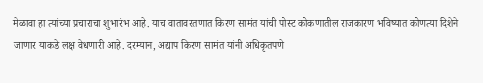मेळावा हा त्यांच्या प्रचाराचा शुभारंभ आहे. याच वातावरतणात किरण सामंत यांची पोस्ट कोकणातील राजकारण भविष्यात कोणत्या दिशेने जाणार याकडे लक्ष वेधणारी आहे. दरम्यान, अद्याप किरण सामंत यांनी अधिकृतपणे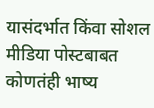यासंदर्भात किंवा सोशल मीडिया पोस्टबाबत कोणतंही भाष्य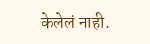केलेलं नाही.